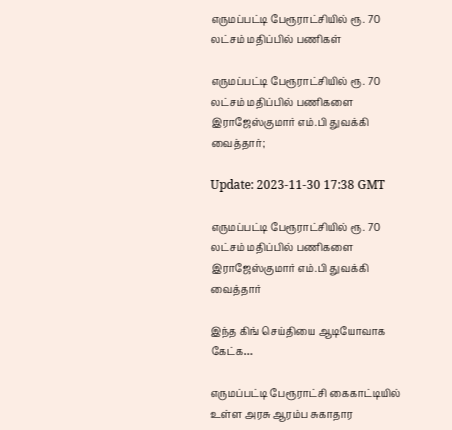எருமப்பட்டி பேரூராட்சியில் ரூ. 70 லட்சம் மதிப்பில் பணிகள்

எருமப்பட்டி பேரூராட்சியில் ரூ. 70 லட்சம் மதிப்பில் பணிகளை இராஜேஸ்குமார் எம்.பி துவக்கி வைத்தார்;

Update: 2023-11-30 17:38 GMT

எருமப்பட்டி பேரூராட்சியில் ரூ. 70 லட்சம் மதிப்பில் பணிகளை இராஜேஸ்குமார் எம்.பி துவக்கி வைத்தார்

இந்த கிங் செய்தியை ஆடியோவாக கேட்க…

எருமப்பட்டி பேரூராட்சி கைகாட்டியில் உள்ள அரசு ஆரம்ப சுகாதார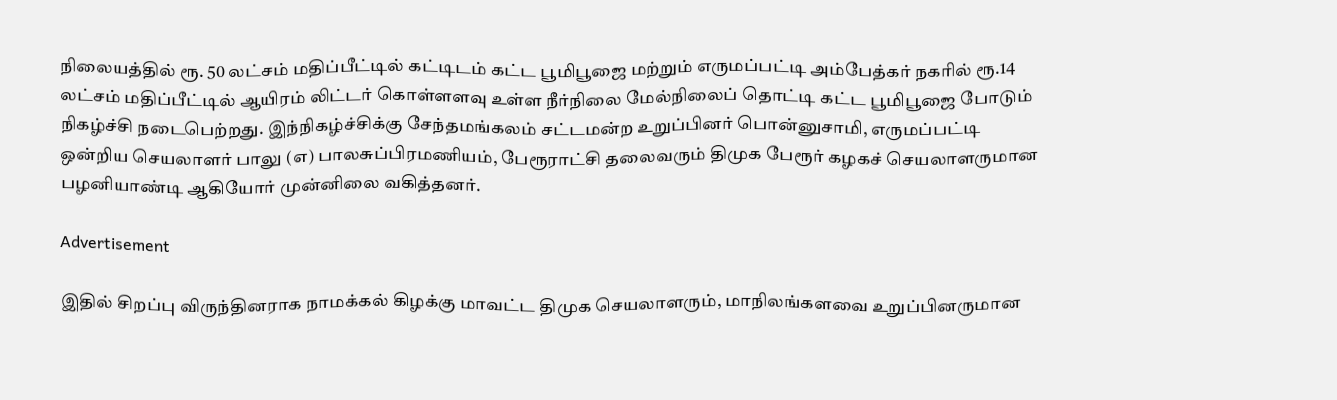நிலையத்தில் ரூ. 50 லட்சம் மதிப்பீட்டில் கட்டிடம் கட்ட பூமிபூஜை மற்றும் எருமப்பட்டி அம்பேத்கர் நகரில் ரூ.14 லட்சம் மதிப்பீட்டில் ஆயிரம் லிட்டர் கொள்ளளவு உள்ள நீர்நிலை மேல்நிலைப் தொட்டி கட்ட பூமிபூஜை போடும் நிகழ்ச்சி நடைபெற்றது. இந்நிகழ்ச்சிக்கு சேந்தமங்கலம் சட்டமன்ற உறுப்பினர் பொன்னுசாமி, எருமப்பட்டி ஒன்றிய செயலாளர் பாலு (எ) பாலசுப்பிரமணியம், பேரூராட்சி தலைவரும் திமுக பேரூர் கழகச் செயலாளருமான பழனியாண்டி ஆகியோர் முன்னிலை வகித்தனர்.

Advertisement

இதில் சிறப்பு விருந்தினராக நாமக்கல் கிழக்கு மாவட்ட திமுக செயலாளரும், மாநிலங்களவை உறுப்பினருமான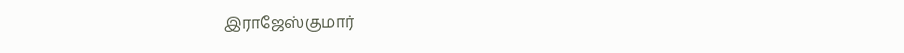இராஜேஸ்குமார்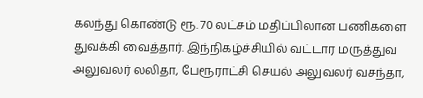கலந்து கொண்டு ரூ. 70 லட்சம் மதிப்பிலான பணிகளை துவக்கி வைத்தார். இந்நிகழ்ச்சியில் வட்டார மருத்துவ அலுவலர் லலிதா, பேரூராட்சி செயல் அலுவலர் வசந்தா,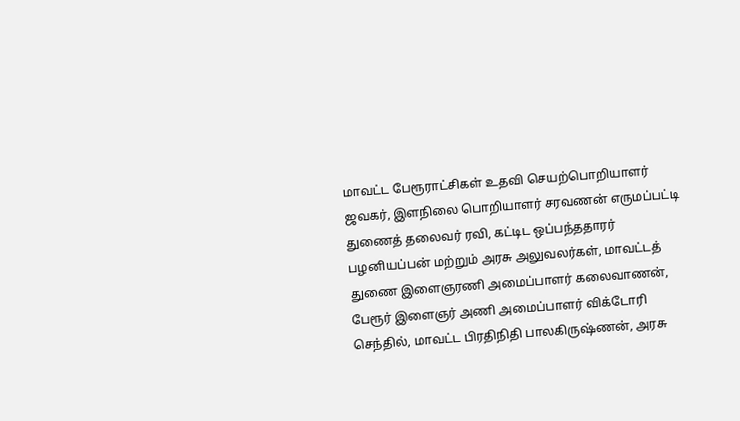மாவட்ட பேரூராட்சிகள் உதவி செயற்பொறியாளர் ஜவகர், இளநிலை பொறியாளர் சரவணன் எருமப்பட்டி துணைத் தலைவர் ரவி, கட்டிட ஒப்பந்ததாரர் பழனியப்பன் மற்றும் அரசு அலுவலர்கள், மாவட்டத் துணை இளைஞரணி அமைப்பாளர் கலைவாணன், பேரூர் இளைஞர் அணி அமைப்பாளர் விக்டோரி செந்தில், மாவட்ட பிரதிநிதி பாலகிருஷ்ணன், அரசு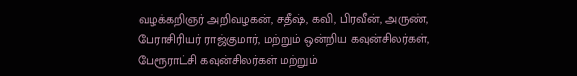வழக்கறிஞர் அறிவழகன், சதீஷ், கவி, பிரவீன், அருண், பேராசிரியர் ராஜ்குமார், மற்றும் ஒன்றிய கவுன்சிலர்கள், பேரூராட்சி கவுன்சிலர்கள் மற்றும்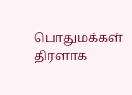பொதுமக்கள் திரளாக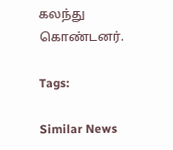கலந்து கொண்டனர்.

Tags:

Similar News